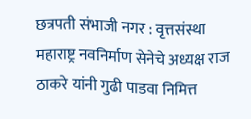छत्रपती संभाजी नगर : वृत्तसंस्था महाराष्ट्र नवनिर्माण सेनेचे अध्यक्ष राज ठाकरे यांनी गुढी पाडवा निमित्त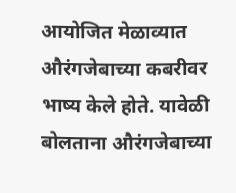आयोजित मेळाव्यात औरंगजेबाच्या कबरीवर भाष्य केले होते. यावेळी बोलताना औरंगजेबाच्या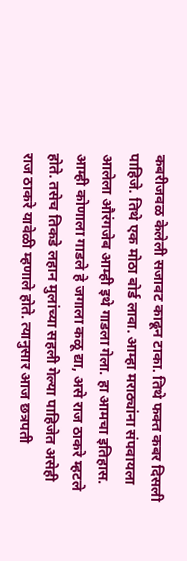कबरीजवळ केलेली सजावट काढून टाका. तिथे फक्त कबर दिसली पाहिजे. तिथे एक मोठा बोर्ड लावा. आम्हा मराठ्यांना संपवायला आलेला औरंगजेब आम्ही इथे गाडला गेला. हा आमचा इतिहास. आम्ही कोणाला गाडले हे जगाला कळू द्या, असे राज ठाकरे म्हटले होते. तसेच तिकडे लहान मुलांच्या सहली गेल्या पाहिजेत असेही राज ठाकरे यावेळी म्हणाले होते. त्यानुसार आज छत्रपती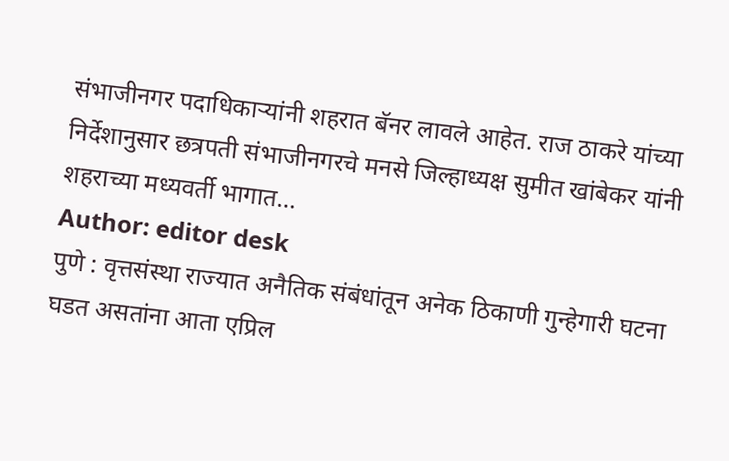संभाजीनगर पदाधिकाऱ्यांनी शहरात बॅनर लावले आहेत. राज ठाकरे यांच्या निर्देशानुसार छत्रपती संभाजीनगरचे मनसे जिल्हाध्यक्ष सुमीत खांबेकर यांनी शहराच्या मध्यवर्ती भागात…
Author: editor desk
पुणे : वृत्तसंस्था राज्यात अनैतिक संबंधांतून अनेक ठिकाणी गुन्हेगारी घटना घडत असतांना आता एप्रिल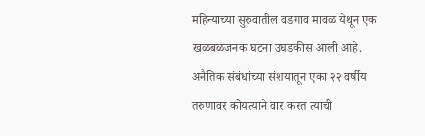महिन्याच्या सुरुवातील वडगाव मावळ येथून एक खळबळजनक घटना उघडकीस आली आहे. अनैतिक संबंधांच्या संशयातून एका २२ वर्षीय तरुणावर कोयत्याने वार करत त्याची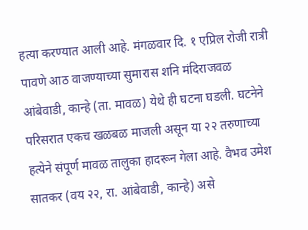हत्या करण्यात आली आहे. मंगळवार दि. १ एप्रिल रोजी रात्री पावणे आठ वाजण्याच्या सुमारास शनि मंदिराजवळ आंबेवाडी, कान्हे (ता. मावळ) येथे ही घटना घडली. घटनेने परिसरात एकच खळबळ माजली असून या २२ तरुणाच्या हत्येने संपूर्ण मावळ तालुका हादरून गेला आहे. वैभव उमेश सातकर (वय २२, रा. आंबेवाडी, कान्हे) असे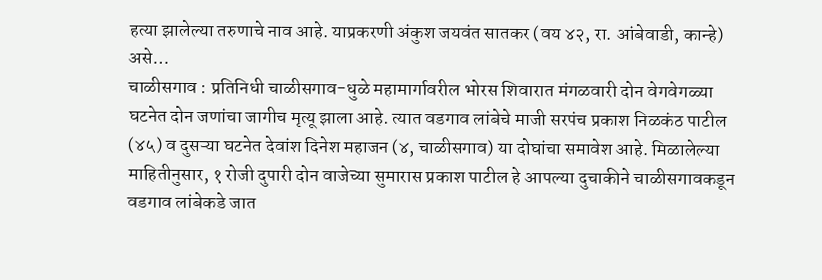हत्या झालेल्या तरुणाचे नाव आहे. याप्रकरणी अंकुश जयवंत सातकर (वय ४२, रा. आंबेवाडी, कान्हे) असे…
चाळीसगाव : प्रतिनिधी चाळीसगाव-धुळे महामार्गावरील भोरस शिवारात मंगळवारी दोन वेगवेगळ्या घटनेत दोन जणांचा जागीच मृत्यू झाला आहे. त्यात वडगाव लांबेचे माजी सरपंच प्रकाश निळकंठ पाटील (४५) व दुसऱ्या घटनेत देवांश दिनेश महाजन (४, चाळीसगाव) या दोघांचा समावेश आहे. मिळालेल्या माहितीनुसार, १ रोजी दुपारी दोन वाजेच्या सुमारास प्रकाश पाटील हे आपल्या दुचाकीने चाळीसगावकडून वडगाव लांबेकडे जात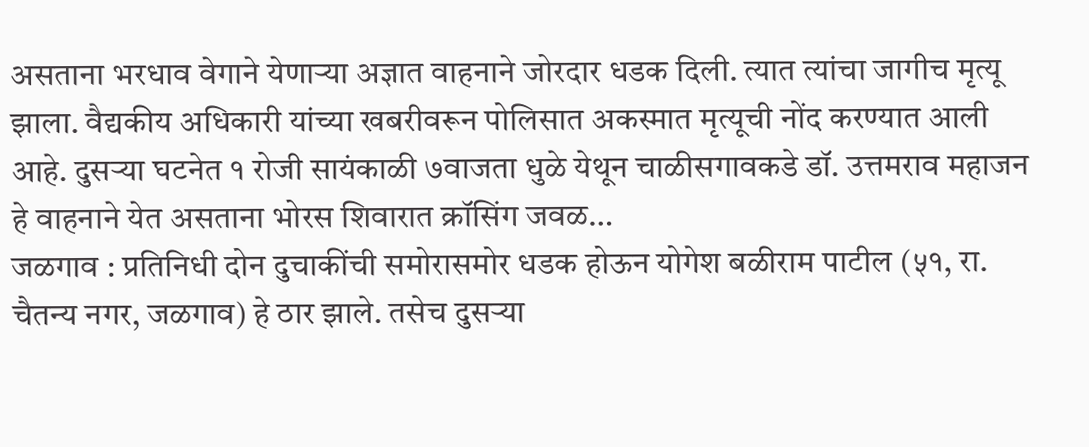असताना भरधाव वेगाने येणाऱ्या अज्ञात वाहनाने जोरदार धडक दिली. त्यात त्यांचा जागीच मृत्यू झाला. वैद्यकीय अधिकारी यांच्या खबरीवरून पोलिसात अकस्मात मृत्यूची नोंद करण्यात आली आहे. दुसऱ्या घटनेत १ रोजी सायंकाळी ७वाजता धुळे येथून चाळीसगावकडे डॉ. उत्तमराव महाजन हे वाहनाने येत असताना भोरस शिवारात क्रॉसिंग जवळ…
जळगाव : प्रतिनिधी दोन दुचाकींची समोरासमोर धडक होऊन योगेश बळीराम पाटील (५१, रा. चैतन्य नगर, जळगाव) हे ठार झाले. तसेच दुसऱ्या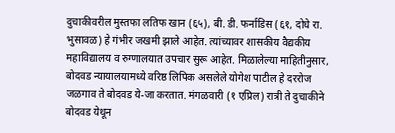दुचाकीवरील मुस्तफा लतिफ खान (६५), बी. डी. फर्नाडिस (६१, दोघे रा. भुसावळ) हे गंभीर जखमी झाले आहेत. त्यांच्यावर शासकीय वैद्यकीय महाविद्यालय व रुग्णालयात उपचार सुरू आहेत. मिळालेल्या माहितीनुसार, बोदवड न्यायालयामध्ये वरिष्ठ लिपिक असलेले योगेश पाटील हे दररोज जळगाव ते बोदवड ये-जा करतात. मंगळवारी (१ एप्रिल) रात्री ते दुचाकीने बोदवड येथून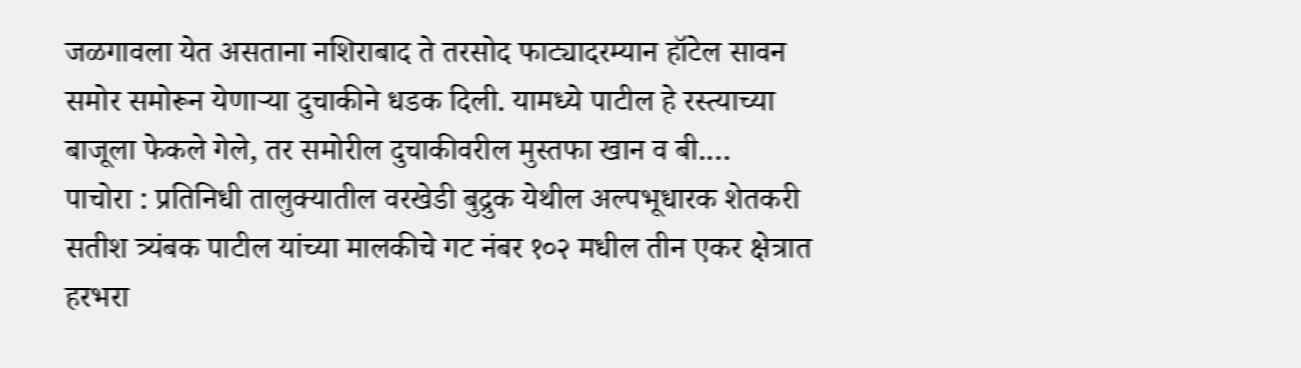जळगावला येत असताना नशिराबाद ते तरसोद फाट्यादरम्यान हॉटेल सावन समोर समोरून येणाऱ्या दुचाकीने धडक दिली. यामध्ये पाटील हे रस्त्याच्या बाजूला फेकले गेले, तर समोरील दुचाकीवरील मुस्तफा खान व बी.…
पाचोरा : प्रतिनिधी तालुक्यातील वरखेडी बुद्रुक येथील अल्पभूधारक शेतकरी सतीश त्र्यंबक पाटील यांच्या मालकीचे गट नंबर १०२ मधील तीन एकर क्षेत्रात हरभरा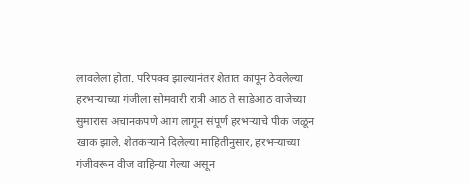लावलेला होता. परिपक्व झाल्यानंतर शेतात कापून ठेवलेल्या हरभऱ्याच्या गंजीला सोमवारी रात्री आठ ते साडेआठ वाजेच्या सुमारास अचानकपणे आग लागून संपूर्ण हरभऱ्याचे पीक जळून खाक झाले. शेतकऱ्याने दिलेल्या माहितीनुसार, हरभऱ्याच्या गंजीवरून वीज वाहिन्या गेल्या असून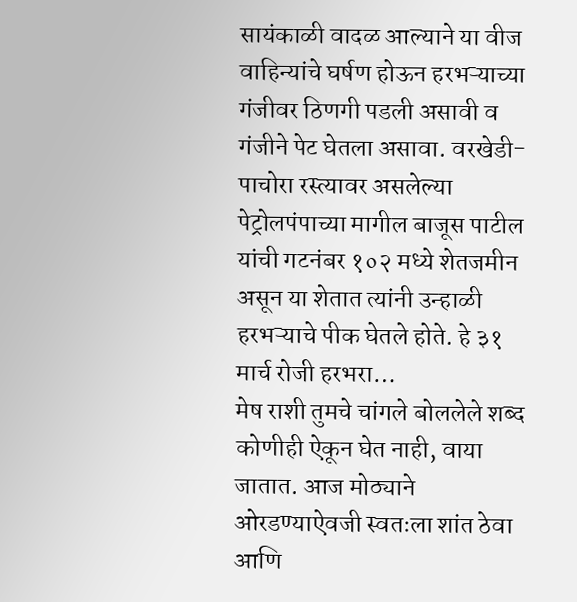सायंकाळी वादळ आल्याने या वीज वाहिन्यांचे घर्षण होऊन हरभऱ्याच्या गंजीवर ठिणगी पडली असावी व गंजीने पेट घेतला असावा. वरखेडी-पाचोरा रस्त्यावर असलेल्या पेट्रोलपंपाच्या मागील बाजूस पाटील यांची गटनंबर १०२ मध्ये शेतजमीन असून या शेतात त्यांनी उन्हाळी हरभऱ्याचे पीक घेतले होते. हे ३१ मार्च रोजी हरभरा…
मेष राशी तुमचे चांगले बोललेले शब्द कोणीही ऐकून घेत नाही, वाया जातात. आज मोठ्याने ओरडण्याऐवजी स्वतःला शांत ठेवा आणि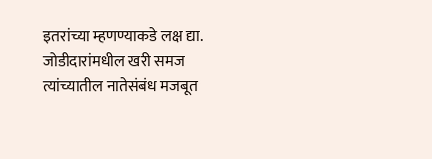इतरांच्या म्हणण्याकडे लक्ष द्या. जोडीदारांमधील खरी समज त्यांच्यातील नातेसंबंध मजबूत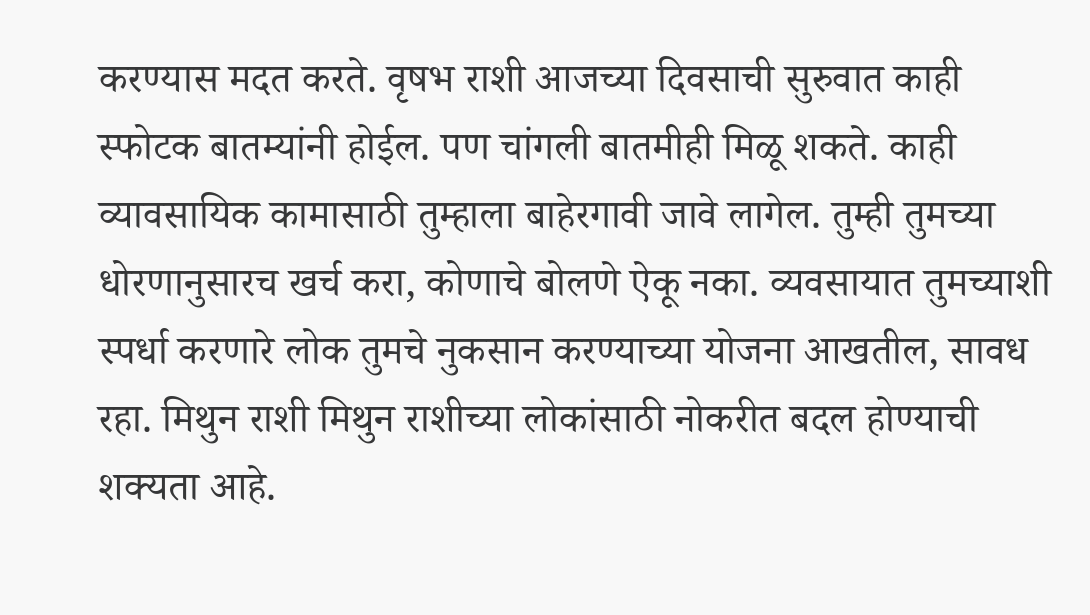करण्यास मदत करते. वृषभ राशी आजच्या दिवसाची सुरुवात काही स्फोटक बातम्यांनी होईल. पण चांगली बातमीही मिळू शकते. काही व्यावसायिक कामासाठी तुम्हाला बाहेरगावी जावे लागेल. तुम्ही तुमच्या धोरणानुसारच खर्च करा, कोणाचे बोलणे ऐकू नका. व्यवसायात तुमच्याशी स्पर्धा करणारे लोक तुमचे नुकसान करण्याच्या योजना आखतील, सावध रहा. मिथुन राशी मिथुन राशीच्या लोकांसाठी नोकरीत बदल होण्याची शक्यता आहे.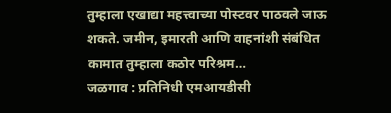तुम्हाला एखाद्या महत्त्वाच्या पोस्टवर पाठवले जाऊ शकते. जमीन, इमारती आणि वाहनांशी संबंधित कामात तुम्हाला कठोर परिश्रम…
जळगाव : प्रतिनिधी एमआयडीसी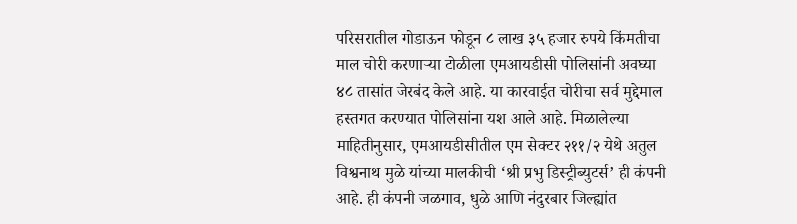परिसरातील गोडाऊन फोडून ८ लाख ३५ हजार रुपये किंमतीचा माल चोरी करणाऱ्या टोळीला एमआयडीसी पोलिसांनी अवघ्या ४८ तासांत जेरबंद केले आहे. या कारवाईत चोरीचा सर्व मुद्देमाल हस्तगत करण्यात पोलिसांना यश आले आहे. मिळालेल्या माहितीनुसार, एमआयडीसीतील एम सेक्टर २११/२ येथे अतुल विश्वनाथ मुळे यांच्या मालकीची ‘श्री प्रभु डिस्ट्रीब्युटर्स’ ही कंपनी आहे. ही कंपनी जळगाव, धुळे आणि नंदुरबार जिल्ह्यांत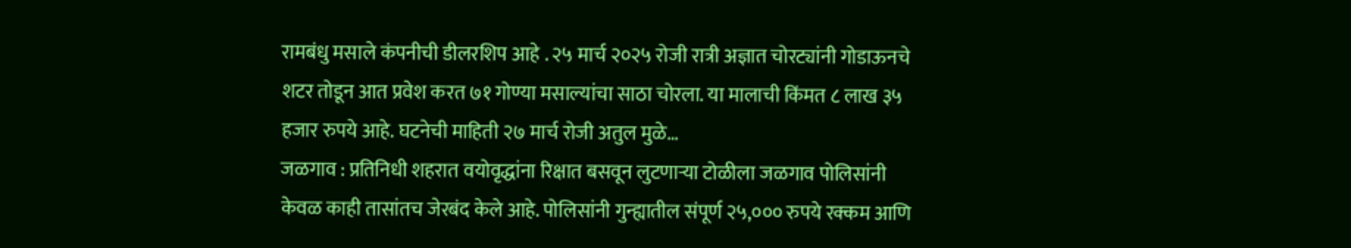रामबंधु मसाले कंपनीची डीलरशिप आहे . २५ मार्च २०२५ रोजी रात्री अज्ञात चोरट्यांनी गोडाऊनचे शटर तोडून आत प्रवेश करत ७१ गोण्या मसाल्यांचा साठा चोरला. या मालाची किंमत ८ लाख ३५ हजार रुपये आहे. घटनेची माहिती २७ मार्च रोजी अतुल मुळे…
जळगाव : प्रतिनिधी शहरात वयोवृद्धांना रिक्षात बसवून लुटणाऱ्या टोळीला जळगाव पोलिसांनी केवळ काही तासांतच जेरबंद केले आहे. पोलिसांनी गुन्ह्यातील संपूर्ण २५,००० रुपये रक्कम आणि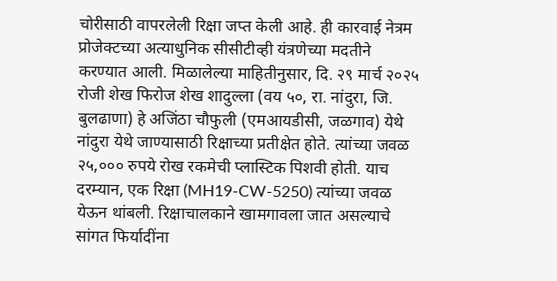चोरीसाठी वापरलेली रिक्षा जप्त केली आहे. ही कारवाई नेत्रम प्रोजेक्टच्या अत्याधुनिक सीसीटीव्ही यंत्रणेच्या मदतीने करण्यात आली. मिळालेल्या माहितीनुसार, दि. २९ मार्च २०२५ रोजी शेख फिरोज शेख शादुल्ला (वय ५०, रा. नांदुरा, जि. बुलढाणा) हे अजिंठा चौफुली (एमआयडीसी, जळगाव) येथे नांदुरा येथे जाण्यासाठी रिक्षाच्या प्रतीक्षेत होते. त्यांच्या जवळ २५,००० रुपये रोख रकमेची प्लास्टिक पिशवी होती. याच दरम्यान, एक रिक्षा (MH19-CW-5250) त्यांच्या जवळ येऊन थांबली. रिक्षाचालकाने खामगावला जात असल्याचे सांगत फिर्यादींना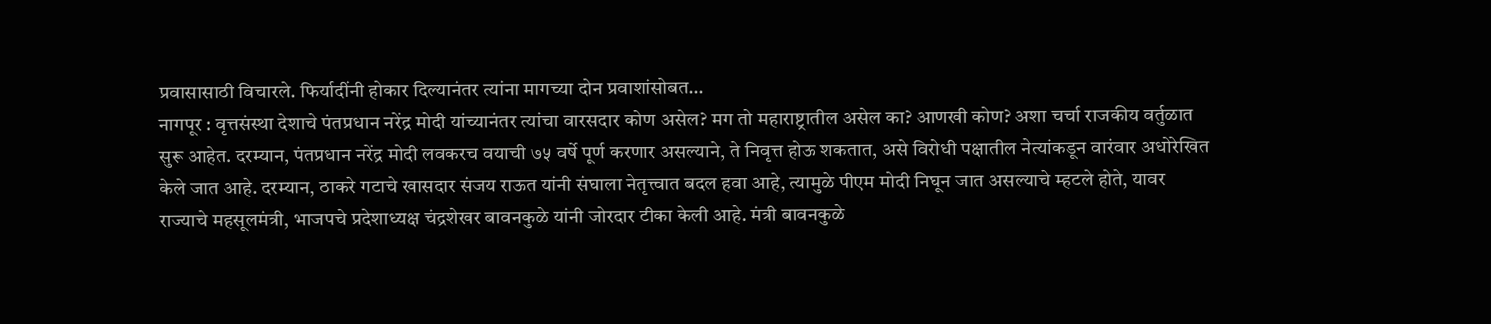प्रवासासाठी विचारले. फिर्यादींनी होकार दिल्यानंतर त्यांना मागच्या दोन प्रवाशांसोबत…
नागपूर : वृत्तसंस्था देशाचे पंतप्रधान नरेंद्र मोदी यांच्यानंतर त्यांचा वारसदार कोण असेल? मग तो महाराष्ट्रातील असेल का? आणखी कोण? अशा चर्चा राजकीय वर्तुळात सुरू आहेत. दरम्यान, पंतप्रधान नरेंद्र मोदी लवकरच वयाची ७५ वर्षे पूर्ण करणार असल्याने, ते निवृत्त होऊ शकतात, असे विरोधी पक्षातील नेत्यांकडून वारंवार अधोरेखित केले जात आहे. दरम्यान, ठाकरे गटाचे खासदार संजय राऊत यांनी संघाला नेतृत्त्वात बदल हवा आहे, त्यामुळे पीएम मोदी निघून जात असल्याचे म्हटले होते, यावर राज्याचे महसूलमंत्री, भाजपचे प्रदेशाध्यक्ष चंद्रशेखर बावनकुळे यांनी जोरदार टीका केली आहे. मंत्री बावनकुळे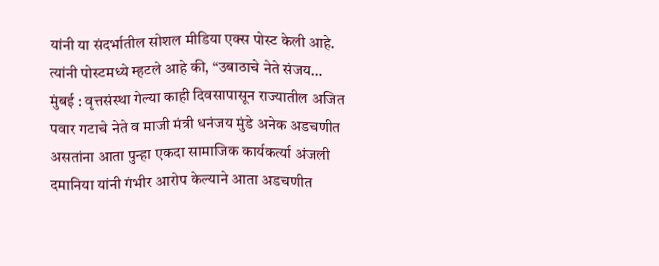यांनी या संदर्भातील सोशल मीडिया एक्स पोस्ट केली आहे. त्यांनी पोस्टमध्ये म्हटले आहे की, “उबाठाचे नेते संजय…
मुंबई : वृत्तसंस्था गेल्या काही दिवसापासून राज्यातील अजित पवार गटाचे नेते व माजी मंत्री धनंजय मुंडे अनेक अडचणीत असतांना आता पुन्हा एकदा सामाजिक कार्यकर्त्या अंजली दमानिया यांनी गंभीर आरोप केल्याने आता अडचणीत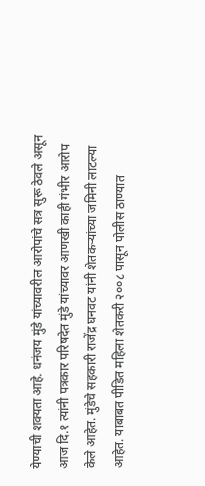येण्याची शक्यता आहे. धनंजय मुंडे यांच्यावरील आरोपांचे सत्र सुरू ठेवले असून आज दि.१ त्यांनी पत्रकार परिषदेत मुंडे यांच्यावर आणखी काही गंभीर आरोप केले आहेत. मुंडेचे सहकारी राजेंद्र घनवट यांनी शेतकऱ्यांच्या जमिनी लाटल्या आहेत. याबाबत पीडित महिला शेतकरी २००८ पासून पोलीस ठाण्यात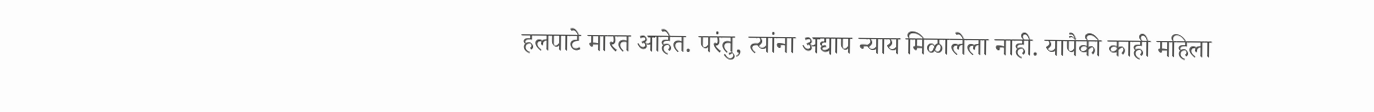हलपाटे मारत आहेत. परंतु, त्यांना अद्याप न्याय मिळालेला नाही. यापैकी काही महिला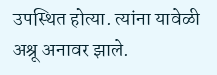उपस्थित होत्या. त्यांना यावेळी अश्रू अनावर झाले.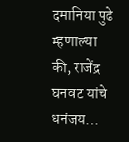दमानिया पुढे म्हणाल्या की, राजेंद्र घनवट यांचे धनंजय…